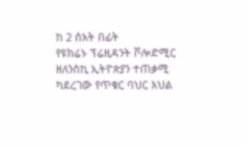ከ 2 ሰአት በፊት
የዩክሬኑ ፕሬዚዳንት ቮሎድሚር ዘለንስኪ ኢትዮጵያን ተጠቃሚ ካደረገው የጥቁር ባህር እህል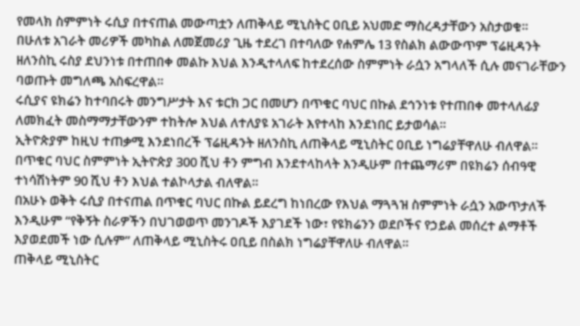የመላክ ስምምነት ሩሲያ በተናጠል መውጣቷን ለጠቅላይ ሚኒስትር ዐቢይ አህመድ ማስረዳታቸውን አስታወቁ።
በሁለቱ አገራት መሪዎች መካከል ለመጀመሪያ ጊዜ ተደረገ በተባለው የሐምሌ 13 የስልክ ልውውጥም ፕሬዚዳንት ዘለንስኪ ሩስያ ደህንነቱ በተጠበቀ መልኩ እህል እንዲተላለፍ ከተደረሰው ስምምነት ራሷን አግላለች ሲሉ መናገራቸውን ባወጡት መግለጫ አስፍረዋል።
ሩሲያና ዩክሬን ከተባበሩት መንግሥታት እና ቱርክ ጋር በመሆን በጥቁር ባህር በኩል ደኅንነቱ የተጠበቀ መተላለፊያ ለመክፈት መስማማታቸውንም ተከትሎ እህል ለተለያዩ አገራት እየተላከ እንደነበር ይታወሳል።
ኢትዮጵያም ከዚህ ተጠቃሚ እንደነበረች ፕሬዚዳንት ዘለንስኪ ለጠቅላይ ሚኒስትር ዐቢይ ነግሬያቸዋለሁ ብለዋል።
በጥቁር ባህር ስምምነት ኢትዮጵያ 300 ሺህ ቶን ምግብ እንደተላከላት እንዲሁም በተጨማሪም በዩክሬን ሰብዓዊ ተነሳሽነትም 90 ሺህ ቶን እህል ተልኮላታል ብለዋል።
በአሁኑ ወቅት ሩሲያ በተናጠል በጥቁር ባህር በኩል ይደረግ ከነበረው የእህል ማጓጓዝ ስምምነት ራሷን አውጥታለች እንዲሁም “የቅኝት ስራዎችን በህገወወጥ መንገዶች እያገደች ነው፣ የዩክሬንን ወደቦችና የኃይል መሰረተ ልማቶች እያወደመች ነው ሲሉም” ለጠቅላይ ሚኒስትሩ ዐቢይ በስልክ ነግሬያቸዋለሁ ብለዋል።
ጠቅላይ ሚኒስትር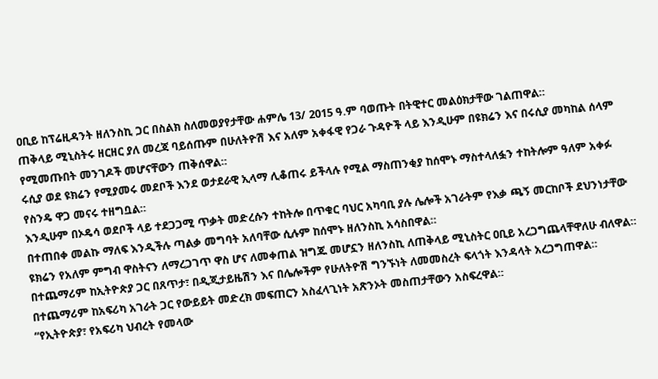ዐቢይ ከፕሬዚዳንት ዘለንስኪ ጋር በስልክ ስለመወያየታቸው ሐምሌ 13/ 2015 ዓ.ም ባወጡት በትዊተር መልዕክታቸው ገልጠዋል።
ጠቅላይ ሚኒስትሩ ዘርዘር ያለ መረጃ ባይሰጡም በሁለትዮሽ እና አለም አቀፋዊ የጋራ ጉዳዮች ላይ እንዲሁም በዩክሬን እና በሩሲያ መካከል ሰላም የሚመጡበት መንገዶች መሆናቸውን ጠቅሰዋል።
ሩሲያ ወደ ዩክሬን የሚያመሩ መደቦች እንደ ወታደራዊ ኢላማ ሊቆጠሩ ይችላሉ የሚል ማስጠንቂያ ከሰሞኑ ማስተላለፏን ተከትሎም ዓለም አቀፉ የስንዴ ዋጋ መናሩ ተዘግቧል።
እንዲሁም በኦዴሳ ወደቦች ላይ ተደጋጋሚ ጥቃት መድረሱን ተከትሎ በጥቁር ባህር አካባቢ ያሉ ሌሎች አገራትም የእቃ ጫኝ መርከቦች ደህንነታቸው በተጠበቀ መልኩ ማለፍ እንዲችሉ ጣልቃ መግባት አለባቸው ሲሉም ከሰሞኑ ዘለንስኪ አሳስበዋል።
ዩክሬን የአለም ምግብ ዋስትናን ለማረጋገጥ ዋስ ሆና ለመቀጠል ዝግጁ መሆኗን ዘለንስኪ ለጠቅላይ ሚኒስትር ዐቢይ አረጋግጨላቸዋለሁ ብለዋል።
በተጨማሪም ከኢትዮጵያ ጋር በጸጥታ፣ በዲጂታይዜሽን እና በሌሎችም የሁለትዮሽ ግንኙነት ለመመስረት ፍላጎት እንዳላት አረጋግጠዋል።
በተጨማሪም ከአፍሪካ አገራት ጋር የውይይት መድረክ መፍጠርን አስፈላጊነት አጽንኦት መስጠታቸውን አስፍረዋል።
“የኢትዮጵያ፣ የአፍሪካ ህብረት የመላው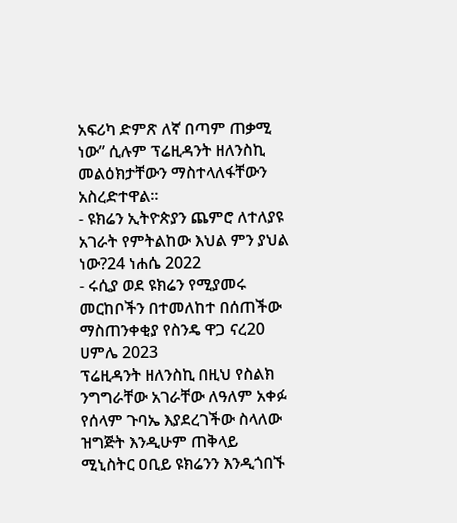አፍሪካ ድምጽ ለኛ በጣም ጠቃሚ ነው” ሲሉም ፕሬዚዳንት ዘለንስኪ መልዕክታቸውን ማስተላለፋቸውን አስረድተዋል።
- ዩክሬን ኢትዮጵያን ጨምሮ ለተለያዩ አገራት የምትልከው እህል ምን ያህል ነው?24 ነሐሴ 2022
- ሩሲያ ወደ ዩክሬን የሚያመሩ መርከቦችን በተመለከተ በሰጠችው ማስጠንቀቂያ የስንዴ ዋጋ ናረ20 ሀምሌ 2023
ፕሬዚዳንት ዘለንስኪ በዚህ የስልክ ንግግራቸው አገራቸው ለዓለም አቀፉ የሰላም ጉባኤ እያደረገችው ስላለው ዝግጅት እንዲሁም ጠቅላይ ሚኒስትር ዐቢይ ዩክሬንን እንዲጎበኙ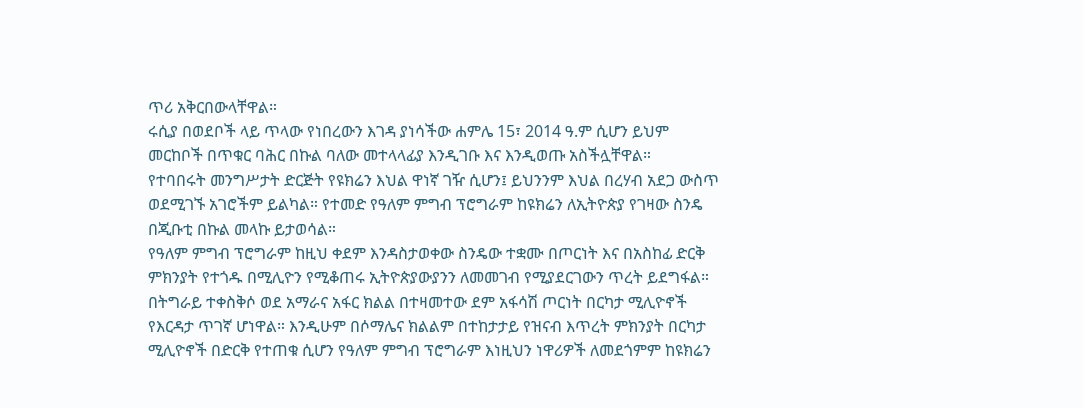ጥሪ አቅርበውላቸዋል።
ሩሲያ በወደቦች ላይ ጥላው የነበረውን እገዳ ያነሳችው ሐምሌ 15፣ 2014 ዓ.ም ሲሆን ይህም መርከቦች በጥቁር ባሕር በኩል ባለው መተላላፊያ እንዲገቡ እና እንዲወጡ አስችሏቸዋል።
የተባበሩት መንግሥታት ድርጅት የዩክሬን እህል ዋነኛ ገዥ ሲሆን፤ ይህንንም እህል በረሃብ አደጋ ውስጥ ወደሚገኙ አገሮችም ይልካል። የተመድ የዓለም ምግብ ፕሮግራም ከዩክሬን ለኢትዮጵያ የገዛው ስንዴ በጂቡቲ በኩል መላኩ ይታወሳል።
የዓለም ምግብ ፕሮግራም ከዚህ ቀደም እንዳስታወቀው ስንዴው ተቋሙ በጦርነት እና በአስከፊ ድርቅ ምክንያት የተጎዱ በሚሊዮን የሚቆጠሩ ኢትዮጵያውያንን ለመመገብ የሚያደርገውን ጥረት ይደግፋል።
በትግራይ ተቀስቅሶ ወደ አማራና አፋር ክልል በተዛመተው ደም አፋሳሽ ጦርነት በርካታ ሚሊዮኖች የእርዳታ ጥገኛ ሆነዋል። እንዲሁም በሶማሌና ክልልም በተከታታይ የዝናብ እጥረት ምክንያት በርካታ ሚሊዮኖች በድርቅ የተጠቁ ሲሆን የዓለም ምግብ ፕሮግራም እነዚህን ነዋሪዎች ለመደጎምም ከዩክሬን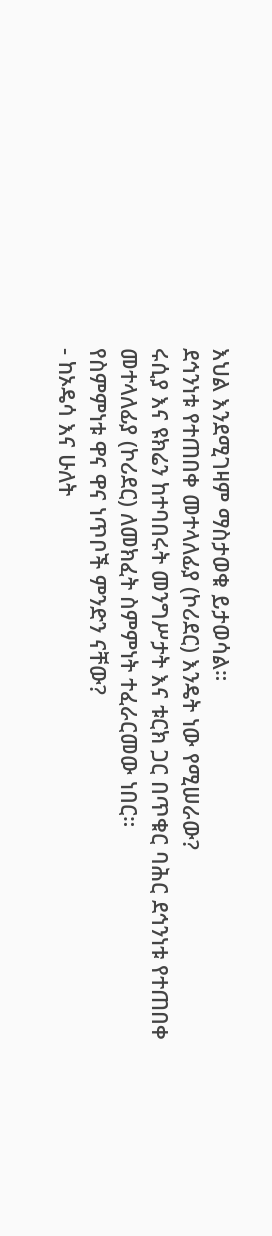እህል እንደሚገዛም ማስታወቁ ይታወሳል።
ደኅንነቱ የተጠበቀ መተላለፊያ (ኮሪደር) እንዴት ነው የሚሠራው?
ሩሲያ እና ዩክሬን ከተባበሩት መንግሥታት እና ቱርክ ጋር በጥቁር ባሕር ደኅንነቱ የተጠበቀ መተላለፊያ (ኮሪደር) ለመክፈት ስምምነት ተፈራርመው ነበር።
የስምምነቱ ዋና ዋና ነጥቦች ምንድን ናቸው?
- ከኦዴሳ እና ሁለት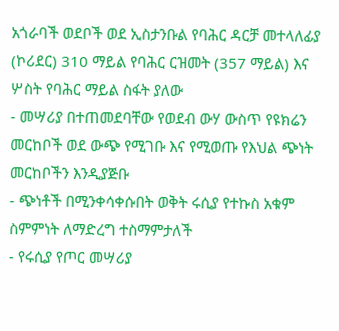አጎራባች ወደቦች ወደ ኢስታንቡል የባሕር ዳርቻ መተላለፊያ (ኮሪደር) 310 ማይል የባሕር ርዝመት (357 ማይል) እና ሦስት የባሕር ማይል ስፋት ያለው
- መሣሪያ በተጠመደባቸው የወደብ ውሃ ውስጥ የዩክሬን መርከቦች ወደ ውጭ የሚገቡ እና የሚወጡ የእህል ጭነት መርከቦችን እንዲያጅቡ
- ጭነቶች በሚንቀሳቀሱበት ወቅት ሩሲያ የተኩስ አቁም ስምምነት ለማድረግ ተስማምታለች
- የሩሲያ የጦር መሣሪያ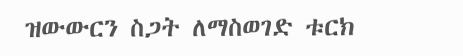ዝውውርን ስጋት ለማስወገድ ቱርክ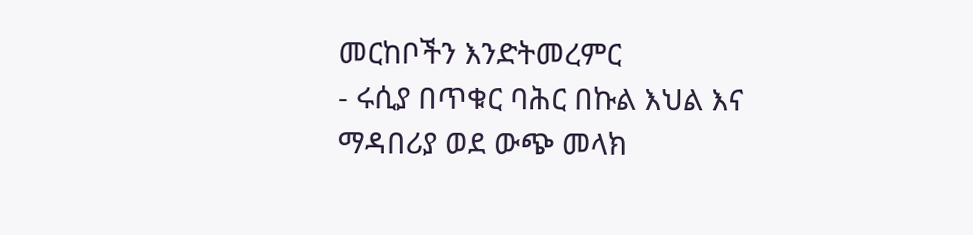መርከቦችን እንድትመረምር
- ሩሲያ በጥቁር ባሕር በኩል እህል እና ማዳበሪያ ወደ ውጭ መላክ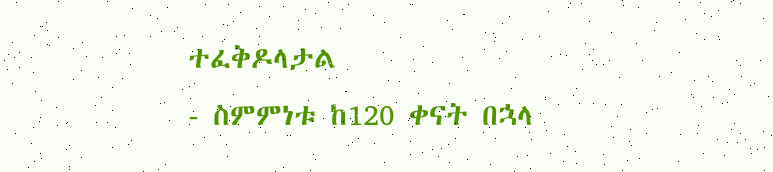ተፈቅዶላታል
- ስምምነቱ ከ120 ቀናት በኋላ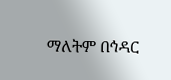ማለትም በኅዳር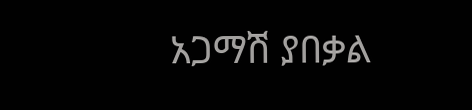አጋማሽ ያበቃል